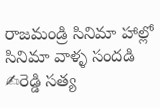రాజమండ్రి సినిమా హాల్లో సినిమా వాళ్ళ సందడి
✍రెడ్డి సత్య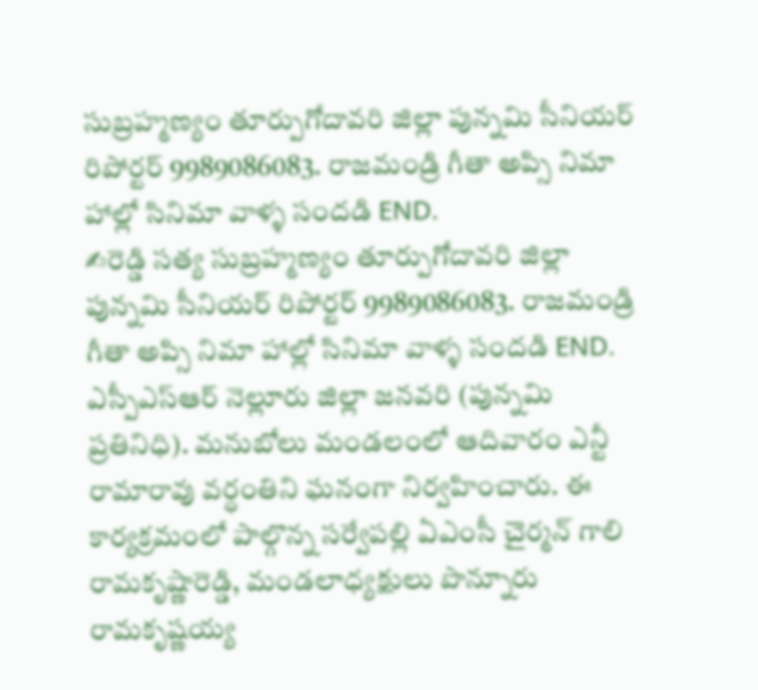సుబ్రహ్మణ్యం తూర్పుగోదావరి జిల్లా పున్నమి సీనియర్ రిపోర్టర్ 9989086083. రాజమండ్రి గీతా అప్సి నిమా హాల్లో సినిమా వాళ్ళ సందడి END.
✍రెడ్డి సత్య సుబ్రహ్మణ్యం తూర్పుగోదావరి జిల్లా పున్నమి సీనియర్ రిపోర్టర్ 9989086083. రాజమండ్రి గీతా అప్సి నిమా హాల్లో సినిమా వాళ్ళ సందడి END.
ఎస్పీఎస్ఆర్ నెల్లూరు జిల్లా జనవరి (పున్నమి ప్రతినిధి). మనుబోలు మండలంలో ఆదివారం ఎన్టీ రామారావు వర్ధంతిని ఘనంగా నిర్వహించారు. ఈ కార్యక్రమంలో పాల్గొన్న సర్వేపల్లి ఏఎంసీ చైర్మన్ గాలి రామకృష్ణారెడ్డి, మండలాధ్యక్షులు పొన్నూరు రామకృష్ణయ్య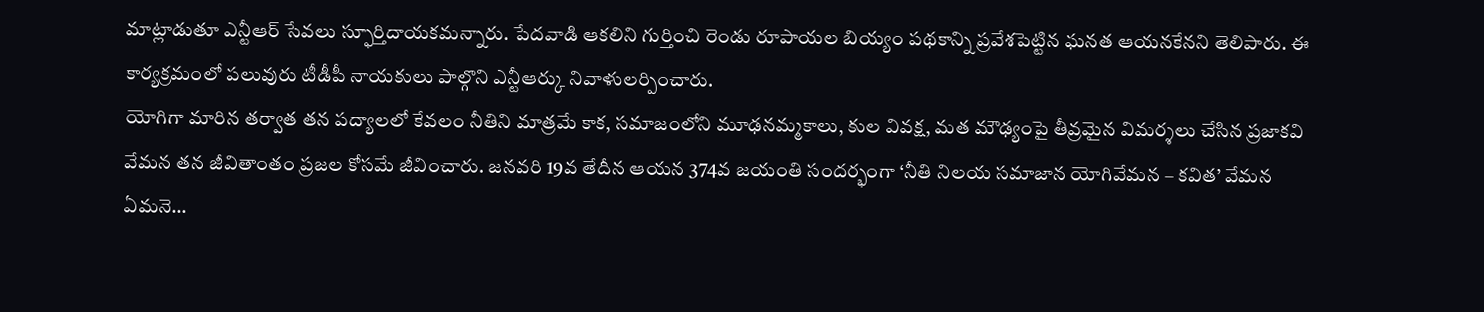మాట్లాడుతూ ఎన్టీఆర్ సేవలు స్ఫూర్తిదాయకమన్నారు. పేదవాడి ఆకలిని గుర్తించి రెండు రూపాయల బియ్యం పథకాన్ని ప్రవేశపెట్టిన ఘనత ఆయనకేనని తెలిపారు. ఈ కార్యక్రమంలో పలువురు టీడీపీ నాయకులు పాల్గొని ఎన్టీఆర్కు నివాళులర్పించారు.
యోగిగా మారిన తర్వాత తన పద్యాలలో కేవలం నీతిని మాత్రమే కాక, సమాజంలోని మూఢనమ్మకాలు, కుల వివక్ష, మత మౌఢ్యంపై తీవ్రమైన విమర్శలు చేసిన ప్రజాకవి వేమన తన జీవితాంతం ప్రజల కోసమే జీవించారు. జనవరి 19వ తేదీన ఆయన 374వ జయంతి సందర్భంగా ‘నీతి నిలయ సమాజాన యోగివేమన – కవిత’ వేమన ఏమనె…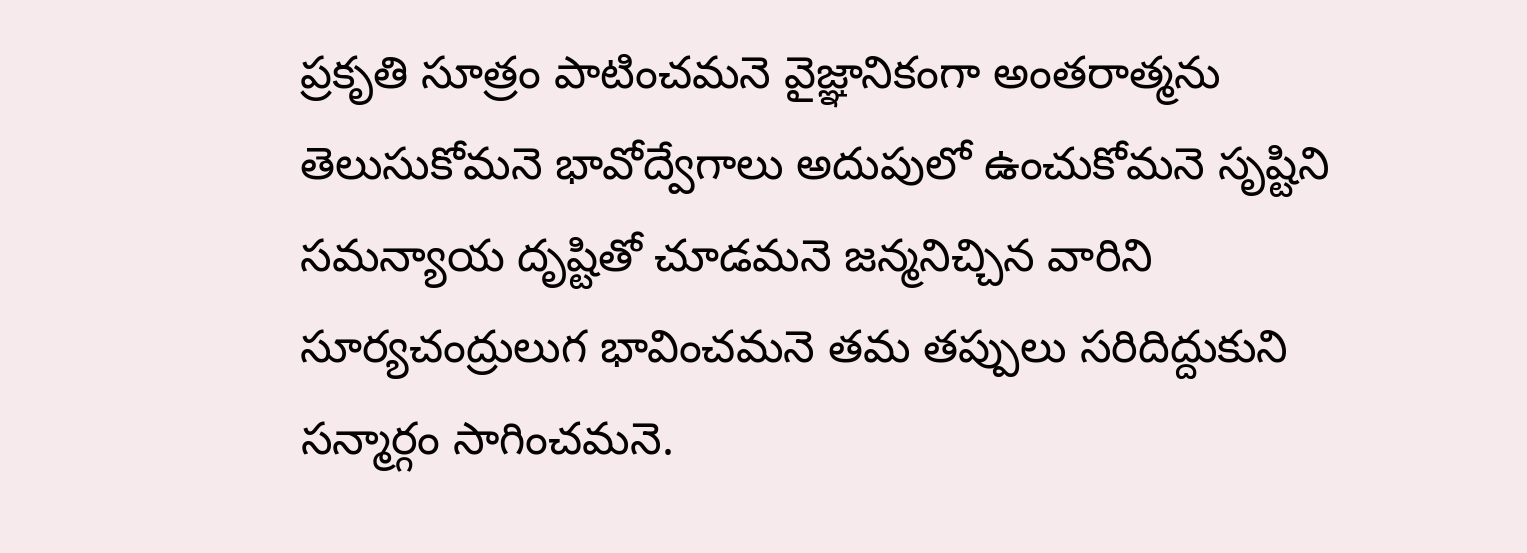ప్రకృతి సూత్రం పాటించమనె వైజ్ఞానికంగా అంతరాత్మను తెలుసుకోమనె భావోద్వేగాలు అదుపులో ఉంచుకోమనె సృష్టిని సమన్యాయ దృష్టితో చూడమనె జన్మనిచ్చిన వారిని సూర్యచంద్రులుగ భావించమనె తమ తప్పులు సరిదిద్దుకుని సన్మార్గం సాగించమనె.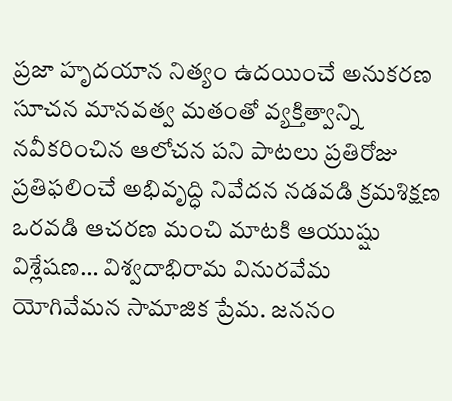ప్రజా హృదయాన నిత్యం ఉదయించే అనుకరణ సూచన మానవత్వ మతంతో వ్యక్తిత్వాన్ని నవీకరించిన ఆలోచన పని పాటలు ప్రతిరోజు ప్రతిఫలించే అభివృద్ధి నివేదన నడవడి క్రమశిక్షణ ఒరవడి ఆచరణ మంచి మాటకి ఆయుష్షు విశ్లేషణ… విశ్వదాభిరామ వినురవేమ యోగివేమన సామాజిక ప్రేమ. జననం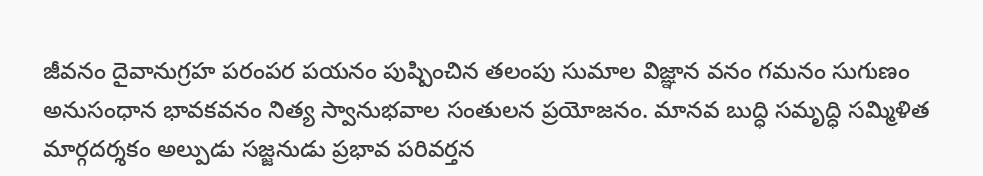జీవనం దైవానుగ్రహ పరంపర పయనం పుష్పించిన తలంపు సుమాల విజ్ఞాన వనం గమనం సుగుణం అనుసంధాన భావకవనం నిత్య స్వానుభవాల సంతులన ప్రయోజనం. మానవ బుద్ధి సమృద్ధి సమ్మిళిత మార్గదర్శకం అల్పుడు సజ్జనుడు ప్రభావ పరివర్తన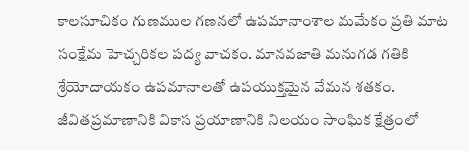కాలసూచికం గుణముల గణనలో ఉపమానాంశాల మమేకం ప్రతి మాట సంక్షేమ హెచ్చరికల పద్య వాచకం. మానవజాతి మనుగడ గతికి శ్రేయోదాయకం ఉపమానాలతో ఉపయుక్తమైన వేమన శతకం. జీవితప్రమాణానికి వికాస ప్రయాణానికి నిలయం సాంఘిక క్షేత్రంలో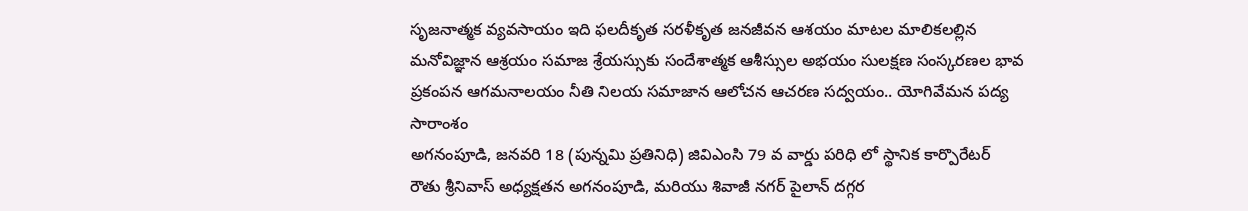సృజనాత్మక వ్యవసాయం ఇది ఫలదీకృత సరళీకృత జనజీవన ఆశయం మాటల మాలికలల్లిన మనోవిజ్ఞాన ఆశ్రయం సమాజ శ్రేయస్సుకు సందేశాత్మక ఆశీస్సుల అభయం సులక్షణ సంస్కరణల భావ ప్రకంపన ఆగమనాలయం నీతి నిలయ సమాజాన ఆలోచన ఆచరణ సద్వయం.. యోగివేమన పద్య సారాంశం
అగనంపూడి, జనవరి 18 (పున్నమి ప్రతినిధి) జివిఎంసి 79 వ వార్డు పరిధి లో స్థానిక కార్పొరేటర్ రౌతు శ్రీనివాస్ అధ్యక్షతన అగనంపూడి, మరియు శివాజీ నగర్ పైలాన్ దగ్గర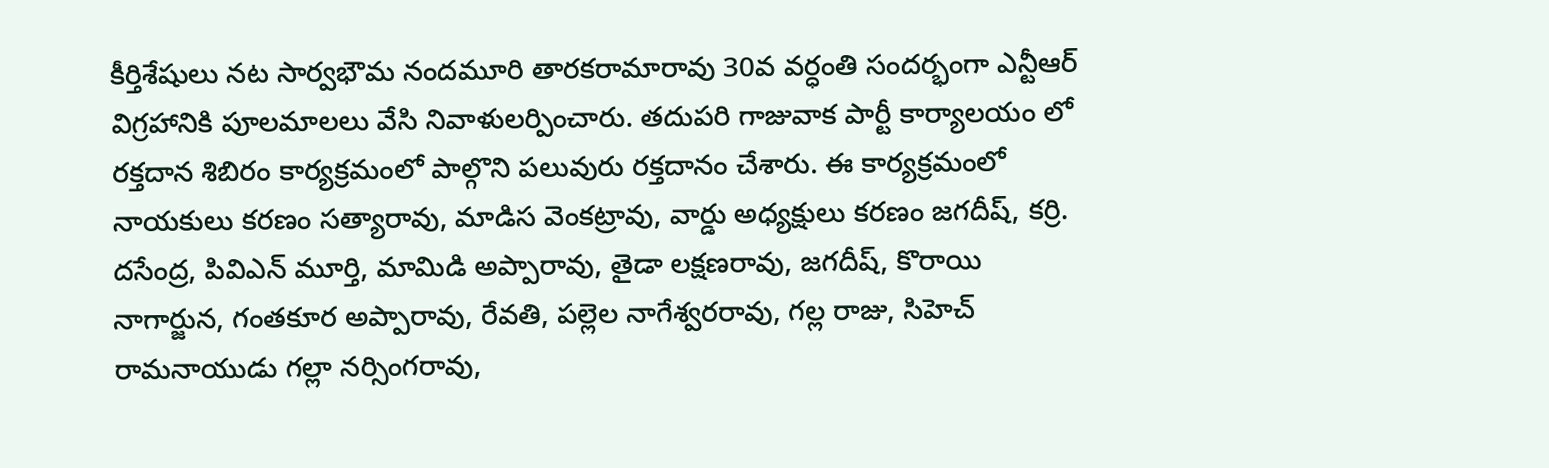కీర్తిశేషులు నట సార్వభౌమ నందమూరి తారకరామారావు 30వ వర్ధంతి సందర్భంగా ఎన్టీఆర్ విగ్రహానికి పూలమాలలు వేసి నివాళులర్పించారు. తదుపరి గాజువాక పార్టీ కార్యాలయం లో రక్తదాన శిబిరం కార్యక్రమంలో పాల్గొని పలువురు రక్తదానం చేశారు. ఈ కార్యక్రమంలో నాయకులు కరణం సత్యారావు, మాడిస వెంకట్రావు, వార్డు అధ్యక్షులు కరణం జగదీష్, కర్రి. దసేంద్ర, పివిఎన్ మూర్తి, మామిడి అప్పారావు, తైడా లక్షణరావు, జగదీష్, కొరాయి నాగార్జున, గంతకూర అప్పారావు, రేవతి, పల్లెల నాగేశ్వరరావు, గల్ల రాజు, సిహెచ్ రామనాయుడు గల్లా నర్సింగరావు,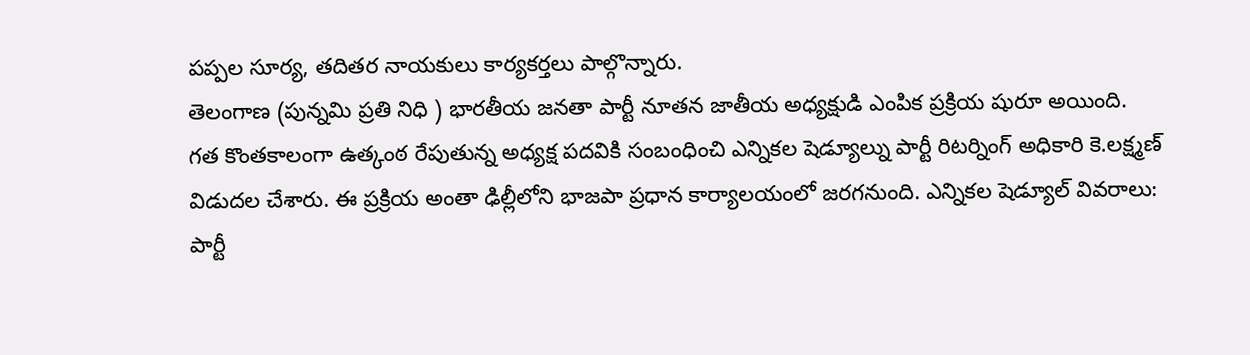పప్పల సూర్య, తదితర నాయకులు కార్యకర్తలు పాల్గొన్నారు.
తెలంగాణ (పున్నమి ప్రతి నిధి ) భారతీయ జనతా పార్టీ నూతన జాతీయ అధ్యక్షుడి ఎంపిక ప్రక్రియ షురూ అయింది. గత కొంతకాలంగా ఉత్కంఠ రేపుతున్న అధ్యక్ష పదవికి సంబంధించి ఎన్నికల షెడ్యూల్ను పార్టీ రిటర్నింగ్ అధికారి కె.లక్ష్మణ్ విడుదల చేశారు. ఈ ప్రక్రియ అంతా ఢిల్లీలోని భాజపా ప్రధాన కార్యాలయంలో జరగనుంది. ఎన్నికల షెడ్యూల్ వివరాలు: పార్టీ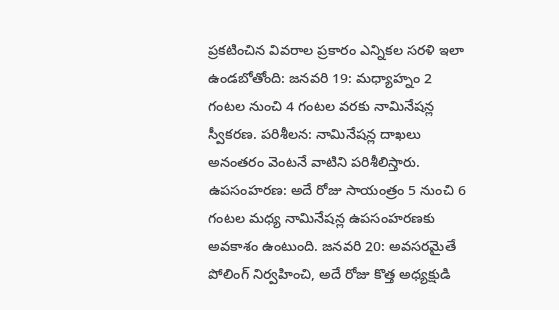ప్రకటించిన వివరాల ప్రకారం ఎన్నికల సరళి ఇలా ఉండబోతోంది: జనవరి 19: మధ్యాహ్నం 2 గంటల నుంచి 4 గంటల వరకు నామినేషన్ల స్వీకరణ. పరిశీలన: నామినేషన్ల దాఖలు అనంతరం వెంటనే వాటిని పరిశీలిస్తారు. ఉపసంహరణ: అదే రోజు సాయంత్రం 5 నుంచి 6 గంటల మధ్య నామినేషన్ల ఉపసంహరణకు అవకాశం ఉంటుంది. జనవరి 20: అవసరమైతే పోలింగ్ నిర్వహించి, అదే రోజు కొత్త అధ్యక్షుడి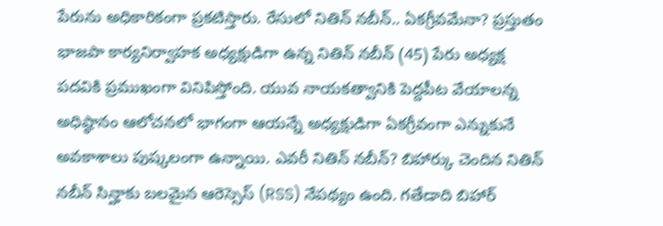పేరును అధికారికంగా ప్రకటిస్తారు. రేసులో నితిన్ నబీన్.. ఏకగ్రీవమేనా? ప్రస్తుతం భాజపా కార్యనిర్వాహక అధ్యక్షుడిగా ఉన్న నితిన్ నబీన్ (45) పేరు అధ్యక్ష పదవికి ప్రముఖంగా వినిపిస్తోంది. యువ నాయకత్వానికి పెద్దపీట వేయాలన్న అధిష్ఠానం ఆలోచనలో భాగంగా ఆయన్నే అధ్యక్షుడిగా ఏకగ్రీవంగా ఎన్నుకునే అవకాశాలు పుష్కలంగా ఉన్నాయి. ఎవరీ నితిన్ నబీన్? బిహార్కు చెందిన నితిన్ నబీన్ సిన్హాకు బలమైన ఆరెస్సెస్ (RSS) నేపథ్యం ఉంది. గతేడాది బిహార్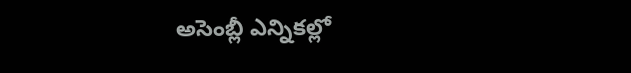అసెంబ్లీ ఎన్నికల్లో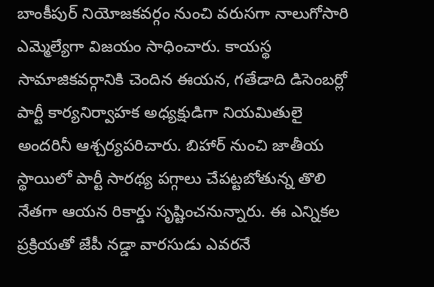బాంకీపుర్ నియోజకవర్గం నుంచి వరుసగా నాలుగోసారి ఎమ్మెల్యేగా విజయం సాధించారు. కాయస్థ సామాజికవర్గానికి చెందిన ఈయన, గతేడాది డిసెంబర్లో పార్టీ కార్యనిర్వాహక అధ్యక్షుడిగా నియమితులై అందరినీ ఆశ్చర్యపరిచారు. బిహార్ నుంచి జాతీయ స్థాయిలో పార్టీ సారథ్య పగ్గాలు చేపట్టబోతున్న తొలి నేతగా ఆయన రికార్డు సృష్టించనున్నారు. ఈ ఎన్నికల ప్రక్రియతో జేపీ నడ్డా వారసుడు ఎవరనే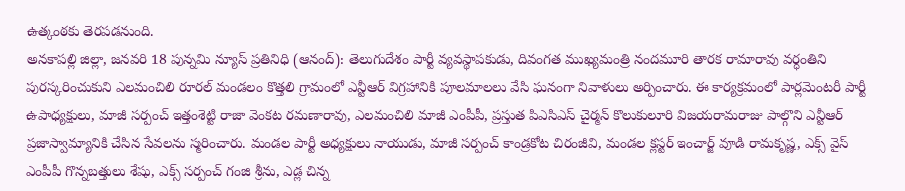ఉత్కంఠకు తెరపడనుంది.
అనకాపల్లి జిల్లా, జనవరి 18 పున్నమి న్యూస్ ప్రతినిధి (ఆనంద్): తెలుగుదేశం పార్టీ వ్యవస్థాపకుడు, దివంగత ముఖ్యమంత్రి నందమూరి తారక రామారావు వర్ధంతిని పురస్కరించుకుని ఎలమంచిలి రూరల్ మండలం కొత్తలి గ్రామంలో ఎన్టీఆర్ విగ్రహానికి పూలమాలలు వేసి ఘనంగా నివాళులు అర్పించారు. ఈ కార్యక్రమంలో పార్లమెంటరీ పార్టీ ఉపాధ్యక్షులు, మాజీ సర్పంచ్ ఇత్తంశెట్టి రాజా వెంకట రమణారావు, ఎలమంచిలి మాజీ ఎంపీపీ, ప్రస్తుత పిఎసిఎస్ చైర్మన్ కొలుకులూరి విజయరామరాజు పాల్గొని ఎన్టీఆర్ ప్రజాస్వామ్యానికి చేసిన సేవలను స్మరించారు. మండల పార్టీ అధ్యక్షులు నాయుడు, మాజీ సర్పంచ్ కాండ్రకోట చిరంజీవి, మండల క్లస్టర్ ఇంచార్జ్ వూడి రామకృష్ణ, ఎక్స్ వైస్ ఎంపీపీ గొన్నబత్తులు శేషు, ఎక్స్ సర్పంచ్ గంజి శ్రీను, ఎడ్ల చిన్న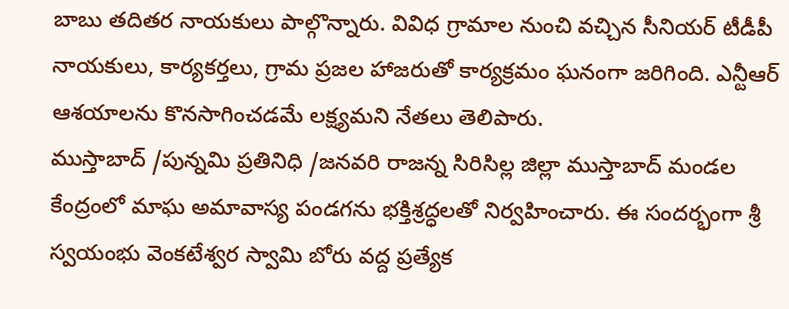బాబు తదితర నాయకులు పాల్గొన్నారు. వివిధ గ్రామాల నుంచి వచ్చిన సీనియర్ టీడీపీ నాయకులు, కార్యకర్తలు, గ్రామ ప్రజల హాజరుతో కార్యక్రమం ఘనంగా జరిగింది. ఎన్టీఆర్ ఆశయాలను కొనసాగించడమే లక్ష్యమని నేతలు తెలిపారు.
ముస్తాబాద్ /పున్నమి ప్రతినిధి /జనవరి రాజన్న సిరిసిల్ల జిల్లా ముస్తాబాద్ మండల కేంద్రంలో మాఘ అమావాస్య పండగను భక్తిశ్రద్ధలతో నిర్వహించారు. ఈ సందర్భంగా శ్రీ స్వయంభు వెంకటేశ్వర స్వామి బోరు వద్ద ప్రత్యేక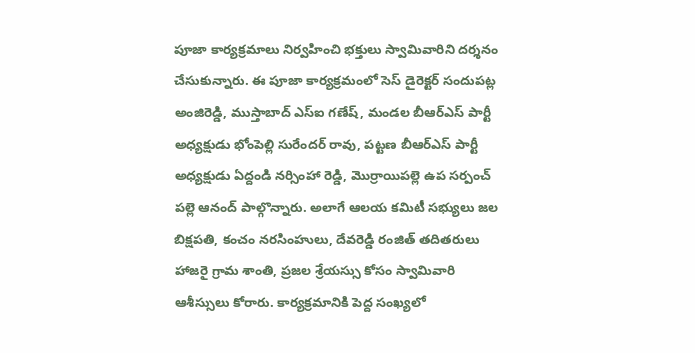పూజా కార్యక్రమాలు నిర్వహించి భక్తులు స్వామివారిని దర్శనం చేసుకున్నారు. ఈ పూజా కార్యక్రమంలో సెస్ డైరెక్టర్ సందుపట్ల అంజిరెడ్డి, ముస్తాబాద్ ఎస్ఐ గణేష్, మండల బీఆర్ఎస్ పార్టీ అధ్యక్షుడు భోంపెల్లి సురేందర్ రావు, పట్టణ బీఆర్ఎస్ పార్టీ అధ్యక్షుడు ఏద్దండి నర్సింహా రెడ్డి, మొర్రాయిపల్లె ఉప సర్పంచ్ పల్లె ఆనంద్ పాల్గొన్నారు. అలాగే ఆలయ కమిటీ సభ్యులు జల బిక్షపతి, కంచం నరసింహులు, దేవరెడ్డి రంజిత్ తదితరులు హాజరై గ్రామ శాంతి, ప్రజల శ్రేయస్సు కోసం స్వామివారి ఆశీస్సులు కోరారు. కార్యక్రమానికి పెద్ద సంఖ్యలో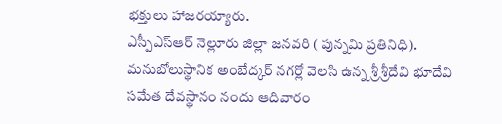భక్తులు హాజరయ్యారు.
ఎస్పీఎస్ఆర్ నెల్లూరు జిల్లా జనవరి ( పున్నమి ప్రతినిధి). మనుబోలుస్థానిక అంబేద్కర్ నగర్లో వెలసి ఉన్న శ్రీ శ్రీదేవి భూదేవి సమేత దేవస్థానం నందు ఆదివారం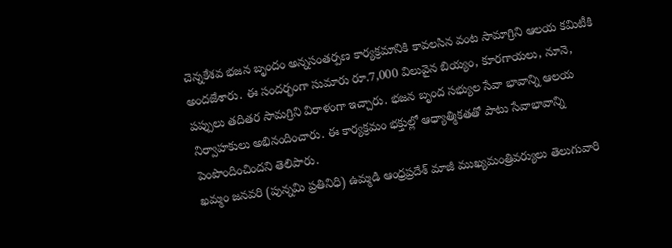చెన్నకేశవ భజన బృందం అన్నసంతర్పణ కార్యక్రమానికి కావలసిన వంట సామాగ్రిని ఆలయ కమిటీకి అందజేశారు. ఈ సందర్భంగా సుమారు రూ.7,000 విలువైన బియ్యం, కూరగాయలు, నూనె, పప్పులు తదితర సామగ్రిని విరాళంగా ఇచ్చారు. భజన బృంద సభ్యుల సేవా భావాన్ని ఆలయ నిర్వాహకులు అభినందించారు. ఈ కార్యక్రమం భక్తుల్లో ఆధ్యాత్మికతతో పాటు సేవాభావాన్ని పెంపొందించిందని తెలిపారు.
ఖమ్మం జనవరి (పున్నమి ప్రతినిధి) ఉమ్మడి ఆంధ్రప్రదేశ్ మాజీ ముఖ్యమంత్రివర్యులు తెలుగువారి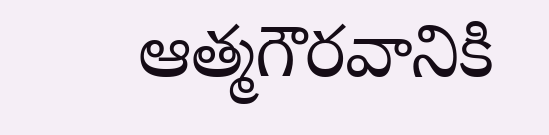ఆత్మగౌరవానికి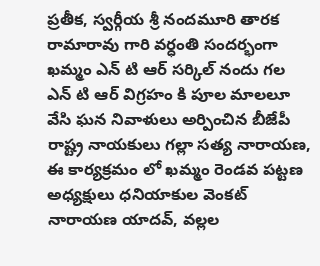ప్రతీక, స్వర్గీయ శ్రీ నందమూరి తారక రామారావు గారి వర్ధంతి సందర్భంగా ఖమ్మం ఎన్ టి ఆర్ సర్కిల్ నందు గల ఎన్ టి ఆర్ విగ్రహం కి పూల మాలలూ వేసి ఘన నివాళులు అర్పించిన బీజేపీ రాష్ట్ర నాయకులు గల్లా సత్య నారాయణ, ఈ కార్యక్రమం లో ఖమ్మం రెండవ పట్టణ అధ్యక్షులు ధనియాకుల వెంకట్ నారాయణ యాదవ్, వల్లల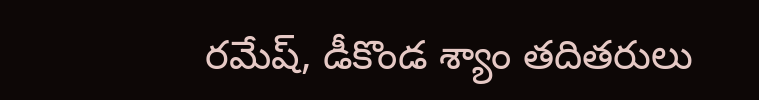రమేష్, డీకొండ శ్యాం తదితరులు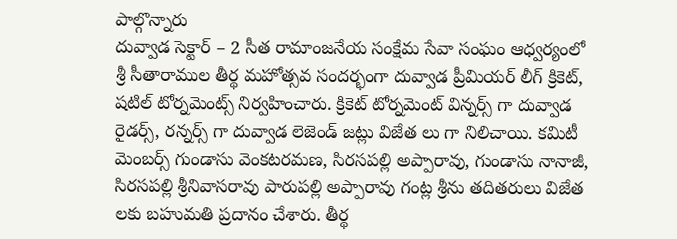పాల్గొన్నారు
దువ్వాడ సెక్టార్ – 2 సీత రామాంజనేయ సంక్షేమ సేవా సంఘం ఆధ్వర్యంలో శ్రీ సీతారాముల తీర్థ మహోత్సవ సందర్భంగా దువ్వాడ ప్రీమియర్ లీగ్ క్రికెట్, షటిల్ టోర్నమెంట్స్ నిర్వహించారు. క్రికెట్ టోర్నమెంట్ విన్నర్స్ గా దువ్వాడ రైడర్స్, రన్నర్స్ గా దువ్వాడ లెజెండ్ జట్లు విజేత లు గా నిలిచాయి. కమిటీ మెంబర్స్ గుండాసు వెంకటరమణ, సిరసపల్లి అప్పారావు, గుండాసు నానాజీ, సిరసపల్లి శ్రీనివాసరావు పారుపల్లి అప్పారావు గంట్ల శ్రీను తదితరులు విజేత లకు బహుమతి ప్రదానం చేశారు. తీర్థ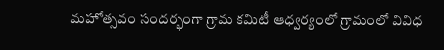మహోత్సవం సందర్భంగా గ్రామ కమిటీ ఆధ్వర్యంలో గ్రామంలో వివిధ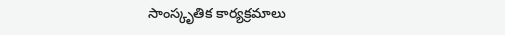సాంస్కృతిక కార్యక్రమాలు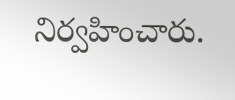నిర్వహించారు.